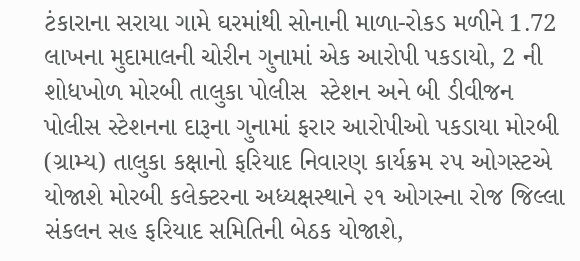ટંકારાના સરાયા ગામે ઘરમાંથી સોનાની માળા-રોકડ મળીને 1.72 લાખના મુદામાલની ચોરીન ગુનામાં એક આરોપી પકડાયો, 2 ની શોધખોળ મોરબી તાલુકા પોલીસ  સ્ટેશન અને બી ડીવીજન પોલીસ સ્ટેશનના દારૂના ગુનામાં ફરાર આરોપીઓ પકડાયા મોરબી (ગ્રામ્ય) તાલુકા કક્ષાનો ફરિયાદ નિવારણ કાર્યક્રમ ૨૫ ઓગસ્ટએ યોજાશે મોરબી કલેક્ટરના અધ્યક્ષસ્થાને ૨૧ ઓગસ્ના રોજ જિલ્લા સંકલન સહ ફરિયાદ સમિતિની બેઠક યોજાશે,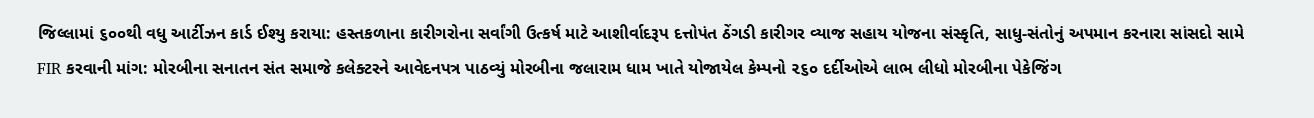જિલ્લામાં ૬૦૦થી વધુ આર્ટીઝન કાર્ડ ઈશ્યુ કરાયા: હસ્તકળાના કારીગરોના સર્વાંગી ઉત્કર્ષ માટે આશીર્વાદરૂપ દત્તોપંત ઠેંગડી કારીગર વ્યાજ સહાય યોજના સંસ્કૃતિ, સાધુ-સંતોનું અપમાન કરનારા સાંસદો સામે FIR કરવાની માંગ: મોરબીના સનાતન સંત સમાજે કલેક્ટરને આવેદનપત્ર પાઠવ્યું મોરબીના જલારામ ધામ ખાતે યોજાયેલ કેમ્પનો ૨૬૦ દર્દીઓએ લાભ લીધો મોરબીના પેકેજિંગ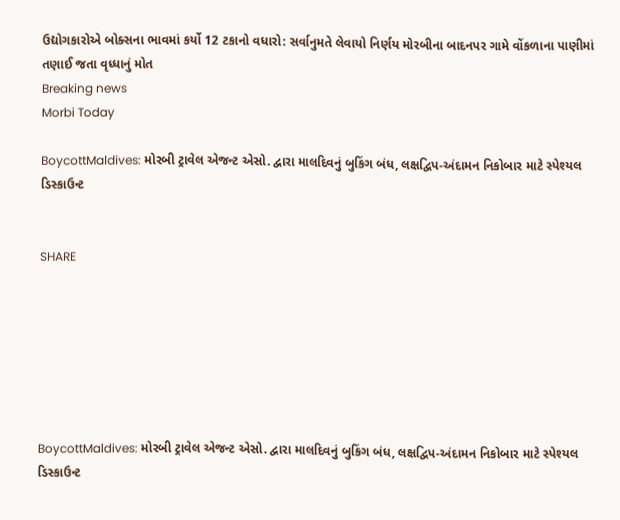ઉદ્યોગકારોએ બોક્સના ભાવમાં કર્યો 12 ટકાનો વધારો: સર્વાનુમતે લેવાયો નિર્ણય મોરબીના બાદનપર ગામે વોંકળાના પાણીમાં તણાઈ જતા વૃધ્ધાનું મોત
Breaking news
Morbi Today

BoycottMaldives: મોરબી ટ્રાવેલ એજન્ટ એસો. દ્વારા માલદિવનું બુકિંગ બંધ, લક્ષદ્વિપ-અંદામન નિકોબાર માટે સ્પેશ્યલ ડિસ્કાઉન્ટ


SHARE







BoycottMaldives: મોરબી ટ્રાવેલ એજન્ટ એસો. દ્વારા માલદિવનું બુકિંગ બંધ, લક્ષદ્વિપ-અંદામન નિકોબાર માટે સ્પેશ્યલ ડિસ્કાઉન્ટ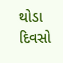થોડા દિવસો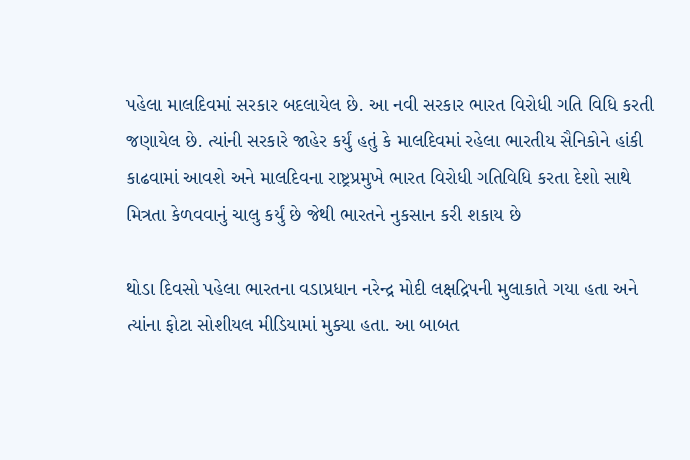પહેલા માલદિવમાં સરકાર બદલાયેલ છે. આ નવી સરકાર ભારત વિરોધી ગતિ વિધિ કરતી જણાયેલ છે. ત્યાંની સરકારે જાહેર કર્યું હતું કે માલદિવમાં રહેલા ભારતીય સૈનિકોને હાંકી કાઢવામાં આવશે અને માલદિવના રાષ્ટ્રપ્રમુખે ભારત વિરોધી ગતિવિધિ કરતા દેશો સાથે મિત્રતા કેળવવાનું ચાલુ કર્યું છે જેથી ભારતને નુકસાન કરી શકાય છે

થોડા દિવસો પહેલા ભારતના વડાપ્રધાન નરેન્દ્ર મોદી લક્ષદ્રિપની મુલાકાતે ગયા હતા અને ત્યાંના ફોટા સોશીયલ મીડિયામાં મુક્યા હતા. આ બાબત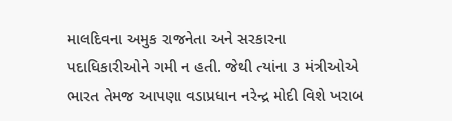માલદિવના અમુક રાજનેતા અને સરકારના પદાધિકારીઓને ગમી ન હતી. જેથી ત્યાંના ૩ મંત્રીઓએ ભારત તેમજ આપણા વડાપ્રધાન નરેન્દ્ર મોદી વિશે ખરાબ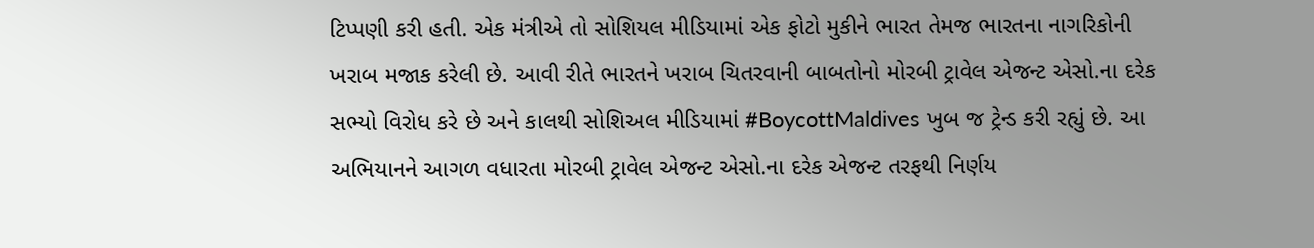ટિપ્પણી કરી હતી. એક મંત્રીએ તો સોશિયલ મીડિયામાં એક ફોટો મુકીને ભારત તેમજ ભારતના નાગરિકોની ખરાબ મજાક કરેલી છે. આવી રીતે ભારતને ખરાબ ચિતરવાની બાબતોનો મોરબી ટ્રાવેલ એજન્ટ એસો.ના દરેક સભ્યો વિરોધ કરે છે અને કાલથી સોશિઅલ મીડિયામાં #BoycottMaldives ખુબ જ ટ્રેન્ડ કરી રહ્યું છે. આ અભિયાનને આગળ વધારતા મોરબી ટ્રાવેલ એજન્ટ એસો.ના દરેક એજન્ટ તરફથી નિર્ણય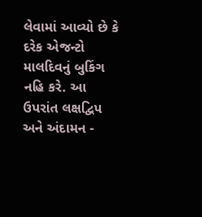લેવામાં આવ્યો છે કે દરેક એજન્ટો માલદિવનું બુકિંગ નહિ કરે. આ ઉપરાંત લક્ષદ્વિપ અને અંદામન -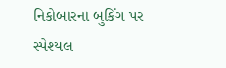નિકોબારના બુકિંગ પર સ્પેશ્યલ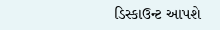ડિસ્કાઉન્ટ આપશે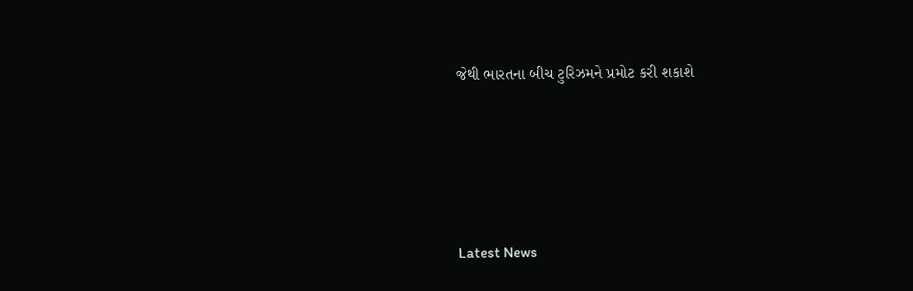જેથી ભારતના બીચ ટુરિઝમને પ્રમોટ કરી શકાશે






Latest News